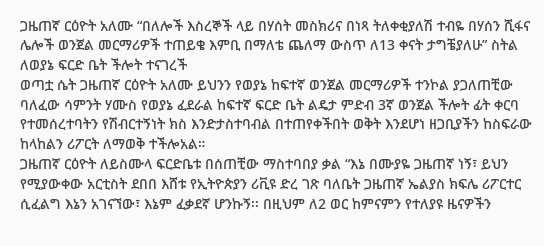ጋዜጠኛ ርዕዮት አለሙ “በለሎች እስረኞች ላይ በሃሰት መስክሪና በነጻ ትለቀቂያለሽ ተብዬ በሃሰን ሺፋና ሌሎች ወንጀል መርማሪዎች ተጠይቄ እምቢ በማለቴ ጨለማ ውስጥ ለ13 ቀናት ታግቼያለሁ” ስትል ለወያኔ ፍርድ ቤት ችሎት ተናገረች
ወጣቷ ሴት ጋዜጠኛ ርዕዮት አለሙ ይህንን የወያኔ ከፍተኛ ወንጀል መርማሪዎች ተንኮል ያጋለጠቺው ባለፈው ሳምንት ሃሙስ የወያኔ ፈደራል ከፍተኛ ፍርድ ቤት ልዴታ ምድብ 3ኛ ወንጀል ችሎት ፊት ቀርባ የተመሰረተባትን የሽብርተኝነት ክስ እንድታስተባብል በተጠየቀችበት ወቅት እንደሆነ ዘጋቢያችን ከስፍራው ከላከልን ሪፖርት ለማወቅ ተችሎአል።
ጋዜጠኛ ርዕዮት ለይስሙላ ፍርድቤቱ በሰጠቺው ማስተባበያ ቃል “እኔ በሙያዬ ጋዜጠኛ ነኝ፣ ይህን የሚያውቀው አርቲስት ደበበ እሸቱ የኢትዮጵያን ሪቪዩ ድረ ገጽ ባለቤት ጋዜጠኛ ኤልያስ ክፍሌ ሪፖርተር ሲፈልግ እኔን አገናኘው፣ እኔም ፈቃደኛ ሆንኩኝ፡፡ በዚህም ለ2 ወር ከምናምን የተለያዩ ዜናዎችን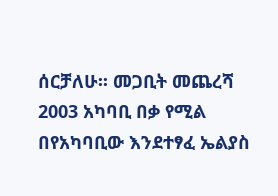ሰርቻለሁ፡፡ መጋቢት መጨረሻ 2003 አካባቢ በቃ የሚል በየአካባቢው እንደተፃፈ ኤልያስ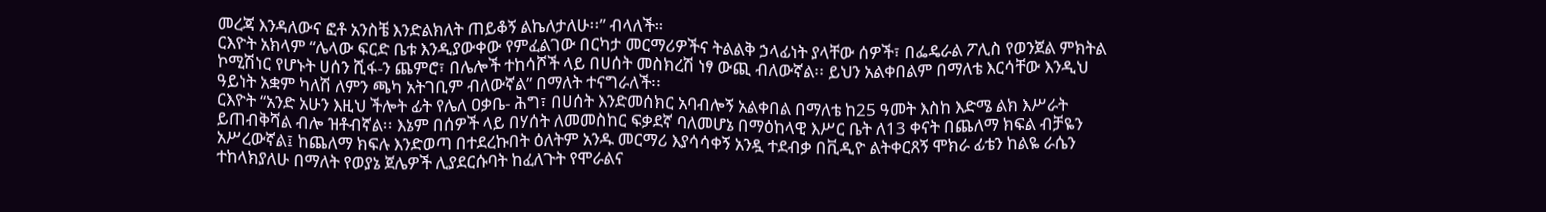መረጃ እንዳለውና ፎቶ አንስቼ እንድልክለት ጠይቆኝ ልኬለታለሁ፡፡” ብላለች።
ርእዮት አክላም “ሌላው ፍርድ ቤቱ እንዲያውቀው የምፈልገው በርካታ መርማሪዎችና ትልልቅ ኃላፊነት ያላቸው ሰዎች፣ በፌዴራል ፖሊስ የወንጀል ምክትል ኮሚሽነር የሆኑት ሀሰን ሺፋ-ን ጨምሮ፣ በሌሎች ተከሳሾች ላይ በሀሰት መስክረሽ ነፃ ውጪ ብለውኛል፡፡ ይህን አልቀበልም በማለቴ እርሳቸው እንዲህ ዓይነት አቋም ካለሽ ለምን ጫካ አትገቢም ብለውኛል” በማለት ተናግራለች፡፡
ርእዮት “አንድ አሁን እዚህ ችሎት ፊት የሌለ ዐቃቤ- ሕግ፣ በሀሰት እንድመሰክር አባብሎኝ አልቀበል በማለቴ ከ25 ዓመት እስከ እድሜ ልክ እሥራት ይጠብቅሻል ብሎ ዝቶብኛል፡፡ እኔም በሰዎች ላይ በሃሰት ለመመስከር ፍቃደኛ ባለመሆኔ በማዕከላዊ እሥር ቤት ለ13 ቀናት በጨለማ ክፍል ብቻዬን አሥረውኛል፤ ከጨለማ ክፍሉ እንድወጣ በተደረኩበት ዕለትም አንዱ መርማሪ እያሳሳቀኝ አንዷ ተደብቃ በቪዲዮ ልትቀርጸኝ ሞክራ ፊቴን ከልዬ ራሴን ተከላክያለሁ በማለት የወያኔ ጀሌዎች ሊያደርሱባት ከፈለጉት የሞራልና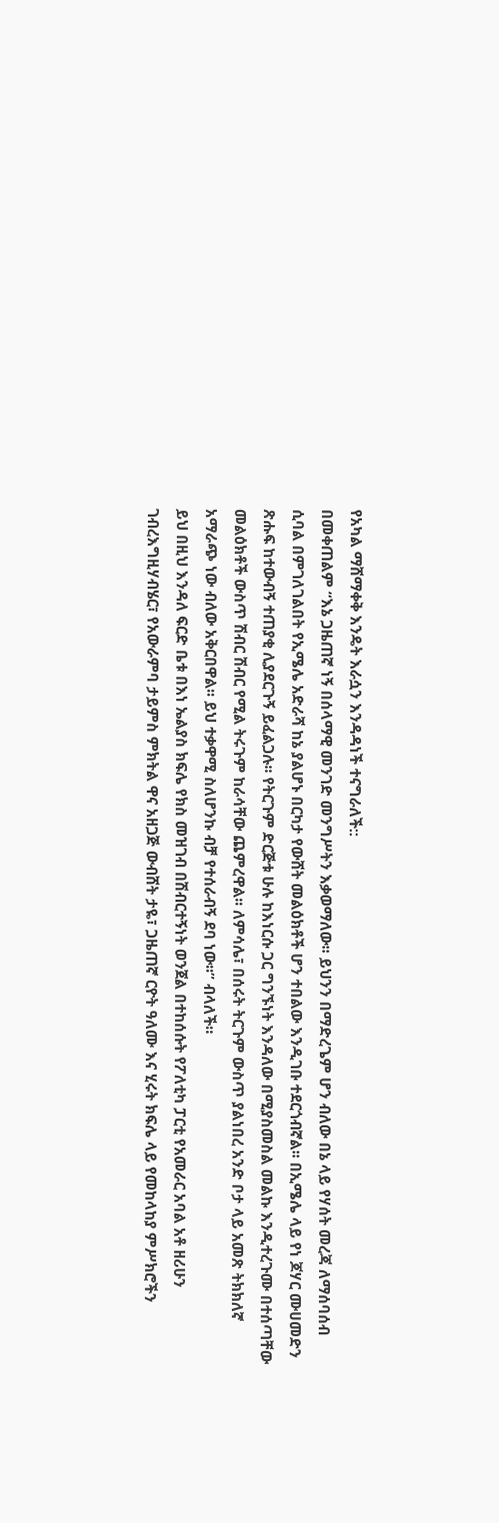የአካል ማሸማቀቅ እንዴት እራሷን እንዳዳነች ተናግራለች::
በመቀጠልም “እኔ ጋዜጠኛ ነኝ በሰላማዊ መንገድ መንግሥትን እቃወማለው፡፡ ይህንን በማድረጌም ሆን ብለው በኔ ላይ የሃሰት መረጃ ለማሰባሰብ ሲባል በምገለገልበት የኢሜሌ አድራሻ ከኔ ያልሆኑ በርካታ የውሸት መልዕክቶች ሆን ተበልው እንዲገቡ ተደርጎብኛል፡፡ በኢሜሌ ላይ የነ ጆሃር ሙሀመድን ጽሑፍ ከተውብኝ ተጠያቂ ሊያደርጉኝ ይፈልጋሉ፡፡ የትርጉም ድርጅቱ ሁሉ ከእነርሱ ጋር ግንኙነት እንዳለው በሚያስመስል መልኩ እንዲተረጉሙ በተሰጣቸው መልዕክቶች ውስጥ ሽብር ሽብር የሚል ትሩጉም ከራሳቸው ጨምረዋል፡፡ ለምሳሌ፣ በሰሩት ትርጉም ውስጥ ያልነበረ አንድ ቦታ ላይ አመጽ ትክክለኛ አማራጭ ነው ብለው አቅርበዋል፡፡ ይህ ተቃዋሚ ስለሆንኩ ብቻ የተሰራብኝ ደባ ነው፡፡” ብላለች።
ይህ በዚህ እንዳለ ፍርድ ቤቱ በእነ ኤልያስ ክፍሌ የክስ መዝገብ በሽብርተኝነት ወንጀል በተከሰሱት የፖለቲካ ፓርቲ የአመራር አባል አቶ ዘሪሁን ገብረእግዚሃብሄር፣ የአውራምባ ታይምስ ምክትል ዋና አዘጋጅ ውብሸት ታዬ፣ ጋዜጠኛ ርዮት ዓለሙ እና ሂሩት ክፍሌ ላይ የመከላከያ ምሥክሮችን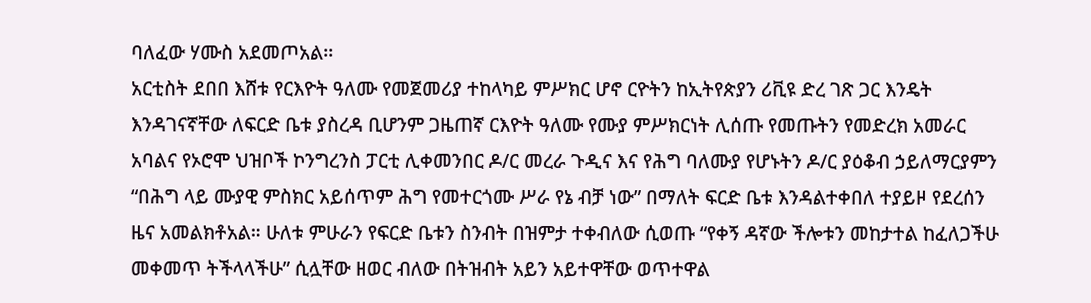ባለፈው ሃሙስ አደመጦአል፡፡
አርቲስት ደበበ እሸቱ የርእዮት ዓለሙ የመጀመሪያ ተከላካይ ምሥክር ሆኖ ርዮትን ከኢትየጵያን ሪቪዩ ድረ ገጽ ጋር እንዴት እንዳገናኛቸው ለፍርድ ቤቱ ያስረዳ ቢሆንም ጋዜጠኛ ርእዮት ዓለሙ የሙያ ምሥክርነት ሊሰጡ የመጡትን የመድረክ አመራር አባልና የኦሮሞ ህዝቦች ኮንግረንስ ፓርቲ ሊቀመንበር ዶ/ር መረራ ጉዲና እና የሕግ ባለሙያ የሆኑትን ዶ/ር ያዕቆብ ኃይለማርያምን “በሕግ ላይ ሙያዊ ምስክር አይሰጥም ሕግ የመተርጎሙ ሥራ የኔ ብቻ ነው” በማለት ፍርድ ቤቱ እንዳልተቀበለ ተያይዞ የደረሰን ዜና አመልክቶአል። ሁለቱ ምሁራን የፍርድ ቤቱን ስንብት በዝምታ ተቀብለው ሲወጡ “የቀኝ ዳኛው ችሎቱን መከታተል ከፈለጋችሁ መቀመጥ ትችላላችሁ” ሲሏቸው ዘወር ብለው በትዝብት አይን አይተዋቸው ወጥተዋል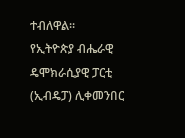ተብለዋል፡፡
የኢትዮጵያ ብሔራዊ ዴሞክራሲያዊ ፓርቲ (ኢብዴፓ) ሊቀመንበር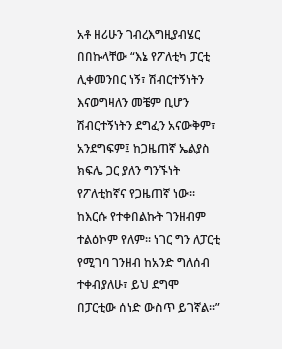አቶ ዘሪሁን ገብረእግዚያብሄር በበኩላቸው “እኔ የፖለቲካ ፓርቲ ሊቀመንበር ነኝ፣ ሽብርተኝነትን እናወግዛለን መቼም ቢሆን ሽብርተኝነትን ደግፈን አናውቅም፣ አንደግፍም፤ ከጋዜጠኛ ኤልያስ ክፍሌ ጋር ያለን ግንኙነት የፖለቲከኛና የጋዜጠኛ ነው፡፡ ከእርሱ የተቀበልኩት ገንዘብም ተልዕኮም የለም፡፡ ነገር ግን ለፓርቲ የሚገባ ገንዘብ ከአንድ ግለሰብ ተቀብያለሁ፣ ይህ ደግሞ በፓርቲው ሰነድ ውስጥ ይገኛል፡፡”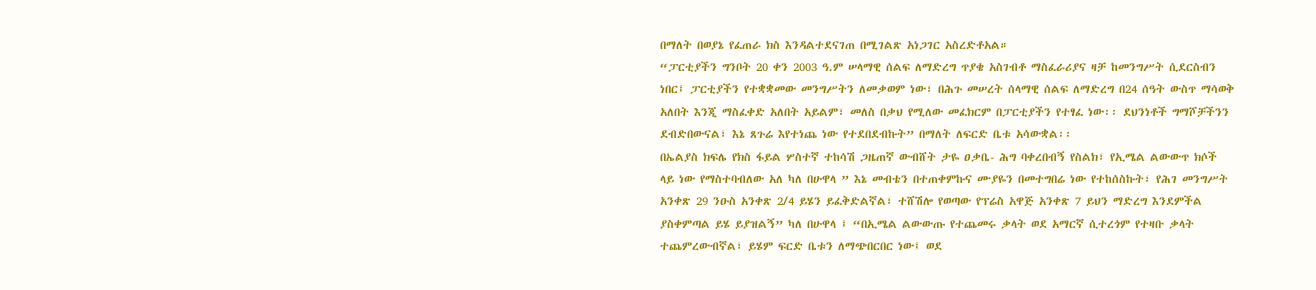በማለት በወያኔ የፈጠራ ክስ እንዳልተደናገጠ በሚገልጽ አነጋገር አስረድቶአል።
“ፓርቲያችን ግንቦት 20 ቀን 2003 ዓ.ም ሠላማዊ ሰልፍ ለማድረግ ጥያቄ አስገብቶ ማስፈራሪያና ዛቻ ከመንግሥት ሲደርስብን ነበር፤ ፓርቲያችን የተቋቋመው መንግሥትን ለመቃወም ነው፣ በሕጉ መሠረት ሰላማዊ ሰልፍ ለማድረግ በ24 ሰዓት ውስጥ ማሳወቅ አለበት እንጂ ማስፈቀድ አለበት አይልም፣ መለስ በቃህ የሚለው መፈክርም በፓርቲያችን የተፃፈ ነው፡፡ ደህንነቶች ግማሾቻችንን ደብድበውናል፣ እኔ ጸጉሬ እየተነጨ ነው የተደበደብኩት” በማለት ለፍርድ ቤቱ አሳውቋል፡፡
በኤልያስ ክፍሌ የክስ ፋይል ሦስተኛ ተከሳሽ ጋዜጠኛ ውብሸት ታዬ ዐቃቤ- ሕግ ባቀረበብኝ የስልክ፣ የኢሜል ልውውጥ ክሶች ላይ ነው የማስተባብለው አለ ካለ በሁዋላ ” እኔ መብቴን በተጠቀምኩና ሙያዬን በመተግበሬ ነው የተከሰስኩት፣ የሕገ መንግሥት አንቀጽ 29 ንዑስ አንቀጽ 2/4 ይሄን ይፈቅድልኛል፣ ተሸሽሎ የወጣው የፕሬስ አዋጅ አንቀጽ 7 ይህን ማድረግ እንደምችል ያስቀምጣል ይሄ ይያዝልኝ” ካለ በሁዋላ ፤ “በኢሜል ልውውጡ የተጨመሩ ቃላት ወደ አማርኛ ሲተረጎም የተዛቡ ቃላት ተጨምረውብኛል፣ ይሄም ፍርድ ቤቱን ለማጭበርበር ነው፤ ወደ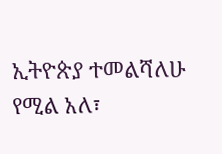ኢትዮጵያ ተመልሻለሁ የሚል አለ፣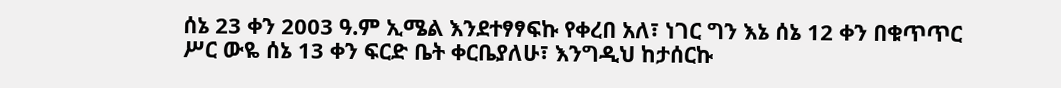ሰኔ 23 ቀን 2003 ዓ.ም ኢሜል እንደተፃፃፍኩ የቀረበ አለ፣ ነገር ግን እኔ ሰኔ 12 ቀን በቁጥጥር ሥር ውዬ ሰኔ 13 ቀን ፍርድ ቤት ቀርቤያለሁ፣ እንግዲህ ከታሰርኩ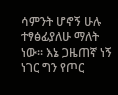ሳምንት ሆኖኝ ሁሉ ተፃፅፊያለሁ ማለት ነው፡፡ እኔ ጋዜጠኛ ነኝ ነገር ግን የጦር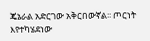ጄኔራል አድርገው አቅርበውኛል፡፡ ጦርነት እየተካሄደነው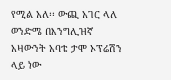የሚል አለ፡፡ ውጪ አገር ላለ ወንድሜ በእንግሊዝኛ አዛውንት አባቴ ታሞ ኦፕሬሽን ላይ ነው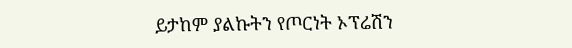ይታከም ያልኩትን የጦርነት ኦፕሬሽን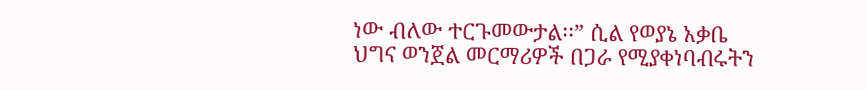ነው ብለው ተርጉመውታል፡፡” ሲል የወያኔ አቃቤ ህግና ወንጀል መርማሪዎች በጋራ የሚያቀነባብሩትን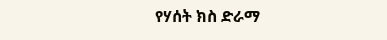የሃሰት ክስ ድራማ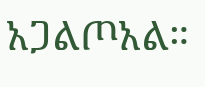አጋልጦአል።